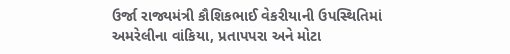ઉર્જા રાજ્યમંત્રી કૌશિકભાઈ વેકરીયાની ઉપસ્થિતિમાં અમરેલીના વાંકિયા, પ્રતાપપરા અને મોટા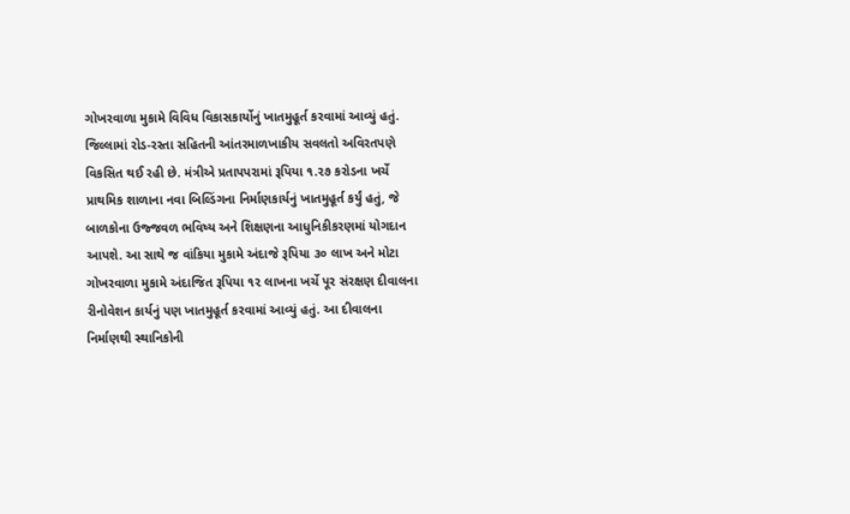ગોખરવાળા મુકામે વિવિધ વિકાસકાર્યોનું ખાતમુહૂર્ત કરવામાં આવ્યું હતું. જિલ્લામાં રોડ-રસ્તા સહિતની આંતરમાળખાકીય સવલતો અવિરતપણે વિકસિત થઈ રહી છે. મંત્રીએ પ્રતાપપરામાં રૂપિયા ૧.૨૭ કરોડના ખર્ચે પ્રાથમિક શાળાના નવા બિલ્ડિંગના નિર્માણકાર્યનું ખાતમુહૂર્ત કર્યું હતું, જે બાળકોના ઉજ્જવળ ભવિષ્ય અને શિક્ષણના આધુનિકીકરણમાં યોગદાન આપશે. આ સાથે જ વાંકિયા મુકામે અંદાજે રૂપિયા ૩૦ લાખ અને મોટા ગોખરવાળા મુકામે અંદાજિત રૂપિયા ૧૨ લાખના ખર્ચે પૂર સંરક્ષણ દીવાલના રીનોવેશન કાર્યનું પણ ખાતમુહૂર્ત કરવામાં આવ્યું હતું. આ દીવાલના નિર્માણથી સ્થાનિકોની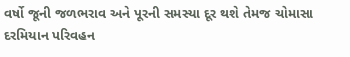વર્ષો જૂની જળભરાવ અને પૂરની સમસ્યા દૂર થશે તેમજ ચોમાસા દરમિયાન પરિવહન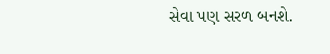સેવા પણ સરળ બનશે.